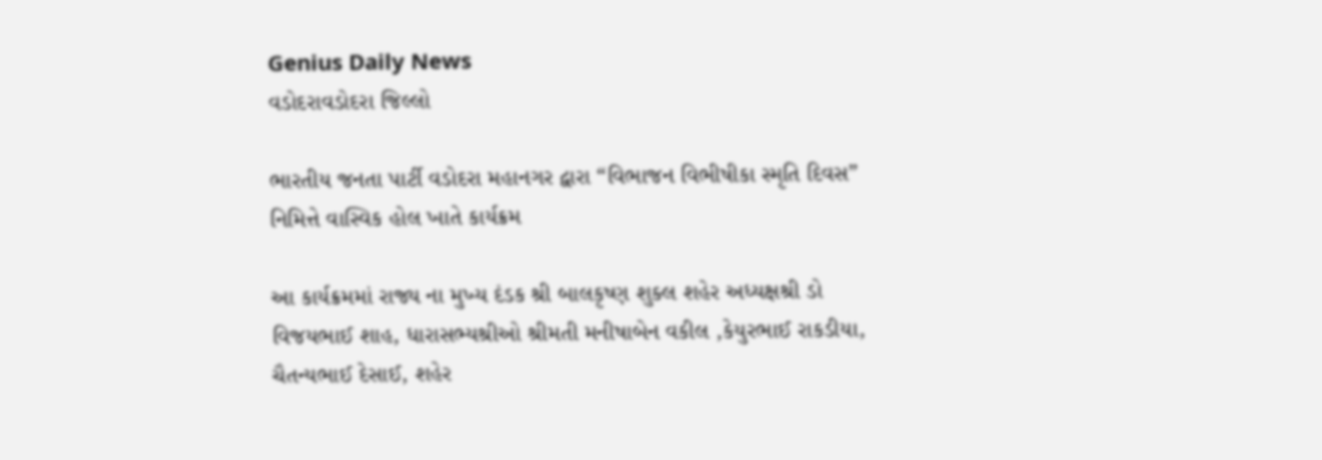Genius Daily News
વડોદરાવડોદરા જિલ્લો

ભારતીય જનતા પાર્ટી વડોદરા મહાનગર દ્વારા “વિભાજન વિભીષીકા સ્મૃતિ દિવસ” નિમિત્તે વાસ્વિક હોલ ખાતે કાર્યક્રમ

આ કાર્યક્રમમાં રાજ્ય ના મુખ્ય દંડક શ્રી બાલકૃષ્ણ શુક્લ શહેર અધ્યક્ષશ્રી ડો વિજયભાઈ શાહ, ધારાસભ્યશ્રીઓ શ્રીમતી મનીષાબેન વકીલ ,કેયુરભાઈ રાકડીયા, ચૈતન્યભાઈ દેસાઈ, શહેર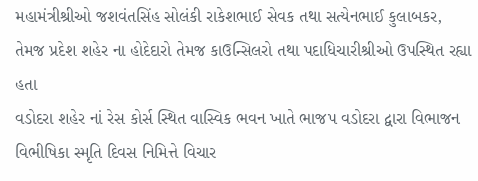મહામંત્રીશ્રીઓ જશવંતસિંહ સોલંકી રાકેશભાઈ સેવક તથા સત્યેનભાઈ કુલાબકર, તેમજ પ્રદેશ શહેર ના હોદેદારો તેમજ કાઉન્સિલરો તથા પદાધિચારીશ્રીઓ ઉપસ્થિત રહ્યા હતા
વડોદરા શહેર નાં રેસ કોર્સ સ્થિત વાસ્વિક ભવન ખાતે ભાજપ વડોદરા દ્વારા વિભાજન વિભીષિકા સ્મૃતિ દિવસ નિમિત્તે વિચાર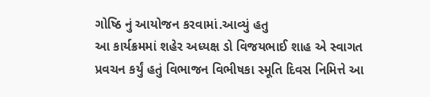ગોષ્ઠિ નું આયોજન કરવામાં.આવ્યું હતુ
આ કાર્યક્રમમાં શહેર અધ્યક્ષ ડો વિજયભાઈ શાહ એ સ્વાગત પ્રવચન કર્યું હતું વિભાજન વિભીષકા સ્મૂતિ દિવસ નિમિત્તે આ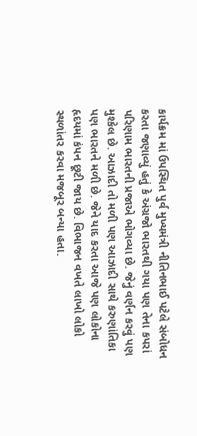કાર્યક્રમ માં ઉપસ્થિત પુર્વ મુખ્યમંત્રી નીતિનભાઈ પટેલે સંબોધન કરતા જણાવ્યું હતું કે અંગ્રજો ભારતથી ગયા પણ તેના કપરાં પરિણામ ભારતની પ્રજાએ ભોગવ્યા છે. જેનું વર્ણન કરવું પણ મુશ્કેલ છે. આઝાદી તો મળી પણ આઝાદી સાથે કરુણાંતિકા પણ ભારતને મળી છે. જેને યાદ કરતા આજે પણ લોકોના હૃદયમાં કંપન છૂટી જાય છે. વિભાજન વખતે લાખો લોકો સ્થળાંતર કરવા મજબૂર બન્યા હતા.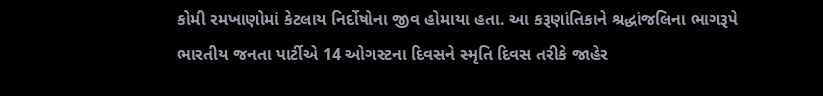કોમી રમખાણોમાં કેટલાય નિર્દોષોના જીવ હોમાયા હતા. આ કરૂણાંતિકાને શ્રદ્ધાંજલિના ભાગરૂપે ભારતીય જનતા પાર્ટીએ 14 ઓગસ્ટના દિવસને સ્મૃતિ દિવસ તરીકે જાહેર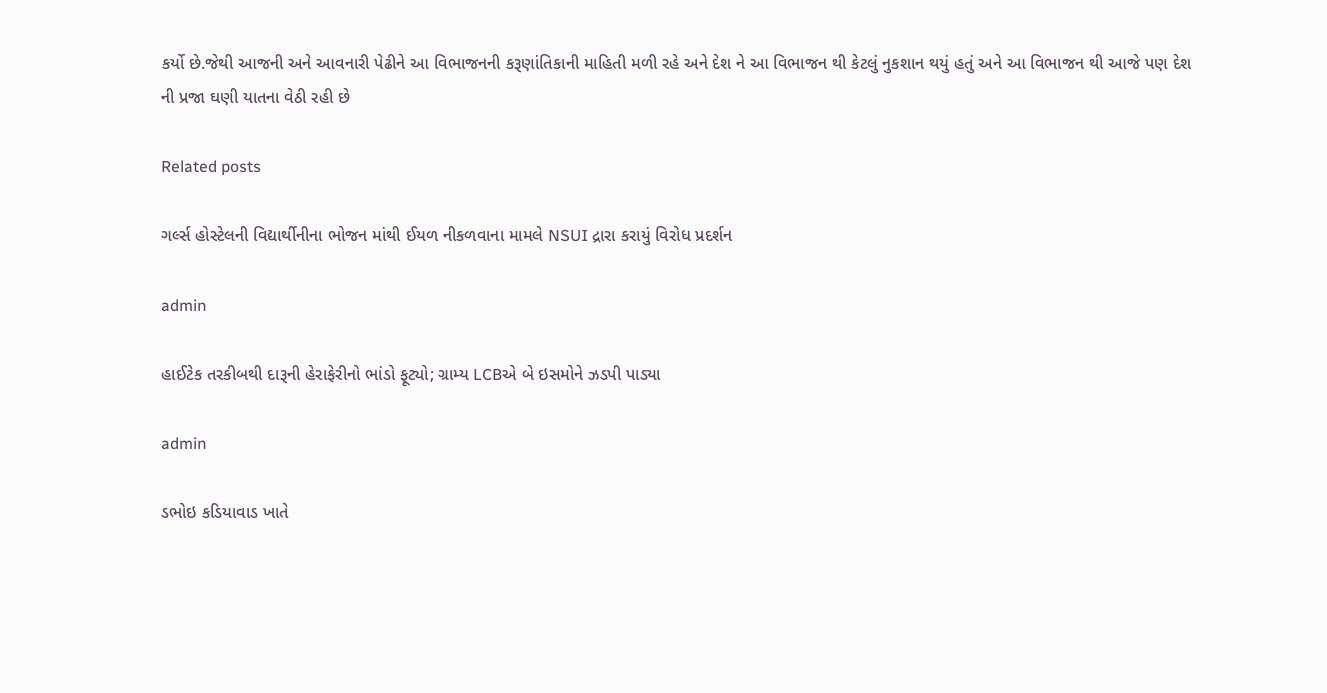કર્યો છે.જેથી આજની અને આવનારી પેઢીને આ વિભાજનની કરૂણાંતિકાની માહિતી મળી રહે અને દેશ ને આ વિભાજન થી કેટલું નુકશાન થયું હતું અને આ વિભાજન થી આજે પણ દેશ ની પ્રજા ઘણી યાતના વેઠી રહી છે

Related posts

ગર્લ્સ હોસ્ટેલની વિદ્યાર્થીનીના ભોજન માંથી ઈયળ નીકળવાના મામલે NSUI દ્રારા કરાયું વિરોધ પ્રદર્શન

admin

હાઈટેક તરકીબથી દારૂની હેરાફેરીનો ભાંડો ફૂટ્યો; ગ્રામ્ય LCBએ બે ઇસમોને ઝડપી પાડ્યા

admin

ડભોઇ કડિયાવાડ ખાતે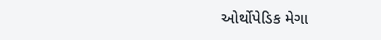ઓર્થોપેડિક મેગા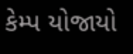કેમ્પ યોજાયો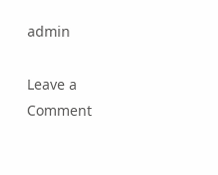admin

Leave a Comment